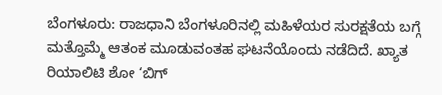ಬೆಂಗಳೂರು: ರಾಜಧಾನಿ ಬೆಂಗಳೂರಿನಲ್ಲಿ ಮಹಿಳೆಯರ ಸುರಕ್ಷತೆಯ ಬಗ್ಗೆ ಮತ್ತೊಮ್ಮೆ ಆತಂಕ ಮೂಡುವಂತಹ ಘಟನೆಯೊಂದು ನಡೆದಿದೆ. ಖ್ಯಾತ ರಿಯಾಲಿಟಿ ಶೋ ‘ಬಿಗ್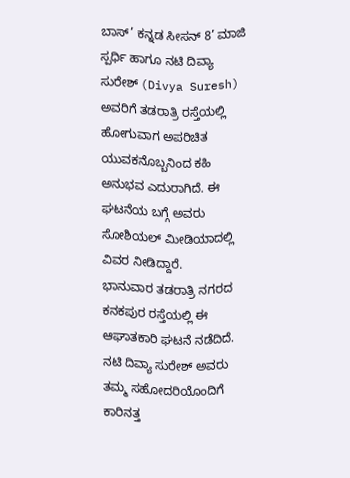ಬಾಸ್’ ಕನ್ನಡ ಸೀಸನ್ 8’ ಮಾಜಿ ಸ್ಪರ್ಧಿ ಹಾಗೂ ನಟಿ ದಿವ್ಯಾ ಸುರೇಶ್ (Divya Suresh) ಅವರಿಗೆ ತಡರಾತ್ರಿ ರಸ್ತೆಯಲ್ಲಿ ಹೋಗುವಾಗ ಅಪರಿಚಿತ ಯುವಕನೊಬ್ಬನಿಂದ ಕಹಿ ಅನುಭವ ಎದುರಾಗಿದೆ. ಈ ಘಟನೆಯ ಬಗ್ಗೆ ಅವರು ಸೋಶಿಯಲ್ ಮೀಡಿಯಾದಲ್ಲಿ ವಿವರ ನೀಡಿದ್ದಾರೆ.
ಭಾನುವಾರ ತಡರಾತ್ರಿ ನಗರದ ಕನಕಪುರ ರಸ್ತೆಯಲ್ಲಿ ಈ ಆಘಾತಕಾರಿ ಘಟನೆ ನಡೆದಿದೆ. ನಟಿ ದಿವ್ಯಾ ಸುರೇಶ್ ಅವರು ತಮ್ಮ ಸಹೋದರಿಯೊಂದಿಗೆ ಕಾರಿನತ್ತ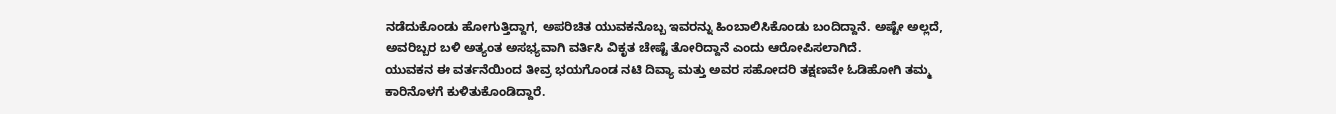ನಡೆದುಕೊಂಡು ಹೋಗುತ್ತಿದ್ದಾಗ, ಅಪರಿಚಿತ ಯುವಕನೊಬ್ಬ ಇವರನ್ನು ಹಿಂಬಾಲಿಸಿಕೊಂಡು ಬಂದಿದ್ದಾನೆ. ಅಷ್ಟೇ ಅಲ್ಲದೆ, ಅವರಿಬ್ಬರ ಬಳಿ ಅತ್ಯಂತ ಅಸಭ್ಯವಾಗಿ ವರ್ತಿಸಿ ವಿಕೃತ ಚೇಷ್ಟೆ ತೋರಿದ್ದಾನೆ ಎಂದು ಆರೋಪಿಸಲಾಗಿದೆ.
ಯುವಕನ ಈ ವರ್ತನೆಯಿಂದ ತೀವ್ರ ಭಯಗೊಂಡ ನಟಿ ದಿವ್ಯಾ ಮತ್ತು ಅವರ ಸಹೋದರಿ ತಕ್ಷಣವೇ ಓಡಿಹೋಗಿ ತಮ್ಮ ಕಾರಿನೊಳಗೆ ಕುಳಿತುಕೊಂಡಿದ್ದಾರೆ.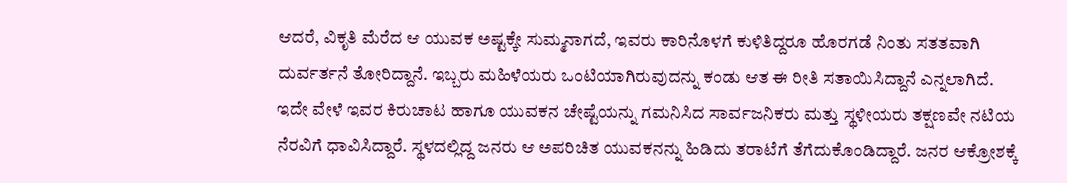ಆದರೆ, ವಿಕೃತಿ ಮೆರೆದ ಆ ಯುವಕ ಅಷ್ಟಕ್ಕೇ ಸುಮ್ಮನಾಗದೆ, ಇವರು ಕಾರಿನೊಳಗೆ ಕುಳಿತಿದ್ದರೂ ಹೊರಗಡೆ ನಿಂತು ಸತತವಾಗಿ ದುರ್ವರ್ತನೆ ತೋರಿದ್ದಾನೆ. ಇಬ್ಬರು ಮಹಿಳೆಯರು ಒಂಟಿಯಾಗಿರುವುದನ್ನು ಕಂಡು ಆತ ಈ ರೀತಿ ಸತಾಯಿಸಿದ್ದಾನೆ ಎನ್ನಲಾಗಿದೆ.
ಇದೇ ವೇಳೆ ಇವರ ಕಿರುಚಾಟ ಹಾಗೂ ಯುವಕನ ಚೇಷ್ಟೆಯನ್ನು ಗಮನಿಸಿದ ಸಾರ್ವಜನಿಕರು ಮತ್ತು ಸ್ಥಳೀಯರು ತಕ್ಷಣವೇ ನಟಿಯ ನೆರವಿಗೆ ಧಾವಿಸಿದ್ದಾರೆ. ಸ್ಥಳದಲ್ಲಿದ್ದ ಜನರು ಆ ಅಪರಿಚಿತ ಯುವಕನನ್ನು ಹಿಡಿದು ತರಾಟೆಗೆ ತೆಗೆದುಕೊಂಡಿದ್ದಾರೆ. ಜನರ ಆಕ್ರೋಶಕ್ಕೆ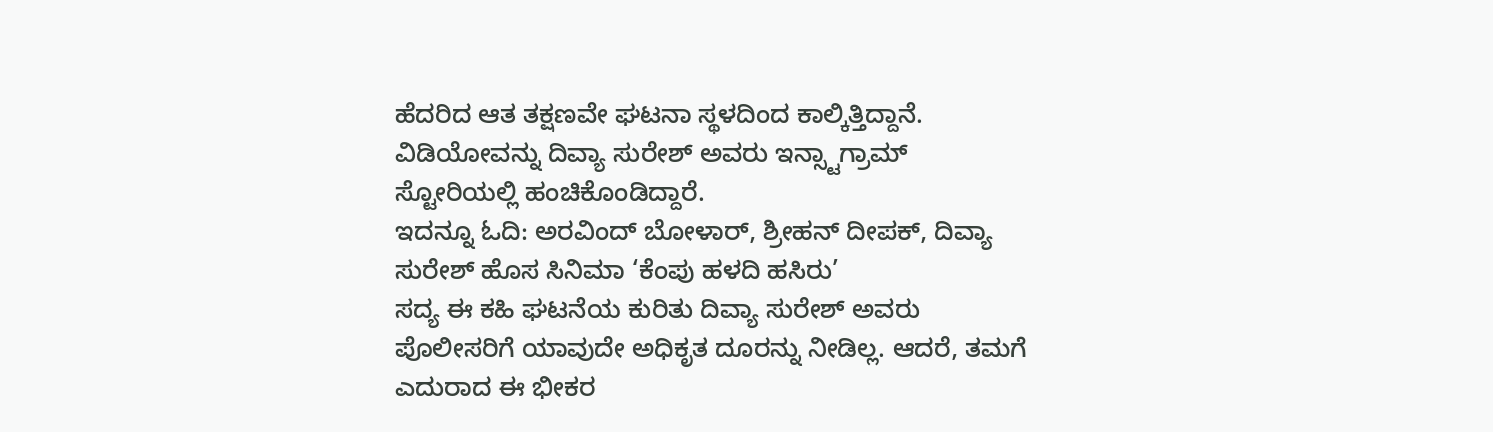ಹೆದರಿದ ಆತ ತಕ್ಷಣವೇ ಘಟನಾ ಸ್ಥಳದಿಂದ ಕಾಲ್ಕಿತ್ತಿದ್ದಾನೆ. ವಿಡಿಯೋವನ್ನು ದಿವ್ಯಾ ಸುರೇಶ್ ಅವರು ಇನ್ಸ್ಟಾಗ್ರಾಮ್ ಸ್ಟೋರಿಯಲ್ಲಿ ಹಂಚಿಕೊಂಡಿದ್ದಾರೆ.
ಇದನ್ನೂ ಓದಿ: ಅರವಿಂದ್ ಬೋಳಾರ್, ಶ್ರೀಹನ್ ದೀಪಕ್, ದಿವ್ಯಾ ಸುರೇಶ್ ಹೊಸ ಸಿನಿಮಾ ‘ಕೆಂಪು ಹಳದಿ ಹಸಿರು’
ಸದ್ಯ ಈ ಕಹಿ ಘಟನೆಯ ಕುರಿತು ದಿವ್ಯಾ ಸುರೇಶ್ ಅವರು ಪೊಲೀಸರಿಗೆ ಯಾವುದೇ ಅಧಿಕೃತ ದೂರನ್ನು ನೀಡಿಲ್ಲ. ಆದರೆ, ತಮಗೆ ಎದುರಾದ ಈ ಭೀಕರ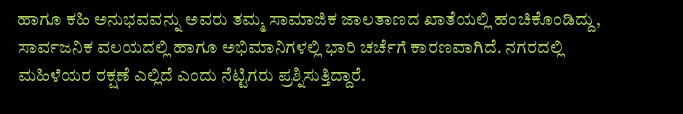ಹಾಗೂ ಕಹಿ ಅನುಭವವನ್ನು ಅವರು ತಮ್ಮ ಸಾಮಾಜಿಕ ಜಾಲತಾಣದ ಖಾತೆಯಲ್ಲಿ ಹಂಚಿಕೊಂಡಿದ್ದು, ಸಾರ್ವಜನಿಕ ವಲಯದಲ್ಲಿ ಹಾಗೂ ಅಭಿಮಾನಿಗಳಲ್ಲಿ ಭಾರಿ ಚರ್ಚೆಗೆ ಕಾರಣವಾಗಿದೆ. ನಗರದಲ್ಲಿ ಮಹಿಳೆಯರ ರಕ್ಷಣೆ ಎಲ್ಲಿದೆ ಎಂದು ನೆಟ್ಟಿಗರು ಪ್ರಶ್ನಿಸುತ್ತಿದ್ದಾರೆ.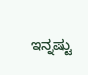ಇನ್ನಷ್ಟು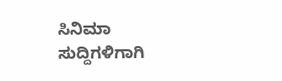ಸಿನಿಮಾ ಸುದ್ದಿಗಳಿಗಾಗಿ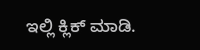ಇಲ್ಲಿ ಕ್ಲಿಕ್ ಮಾಡಿ.